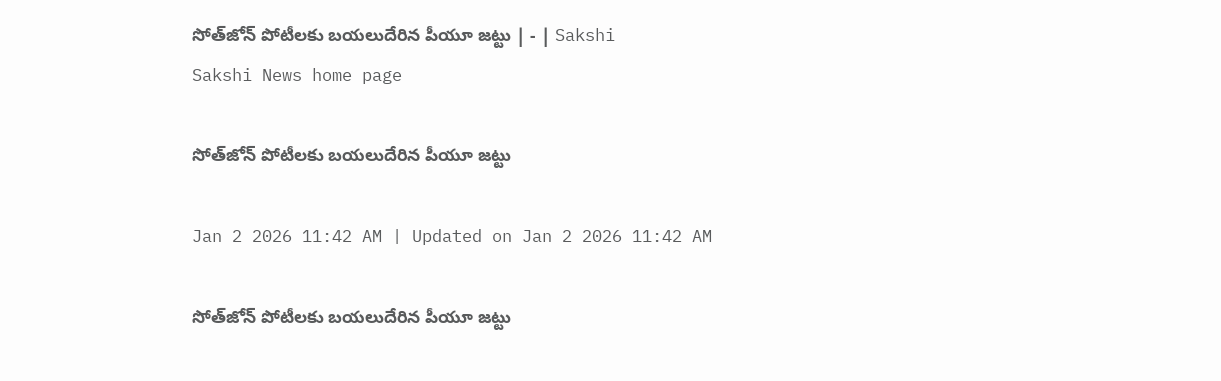సోత్‌జోన్‌ పోటీలకు బయలుదేరిన పీయూ జట్టు | - | Sakshi
Sakshi News home page

సోత్‌జోన్‌ పోటీలకు బయలుదేరిన పీయూ జట్టు

Jan 2 2026 11:42 AM | Updated on Jan 2 2026 11:42 AM

సోత్‌జోన్‌ పోటీలకు బయలుదేరిన పీయూ జట్టు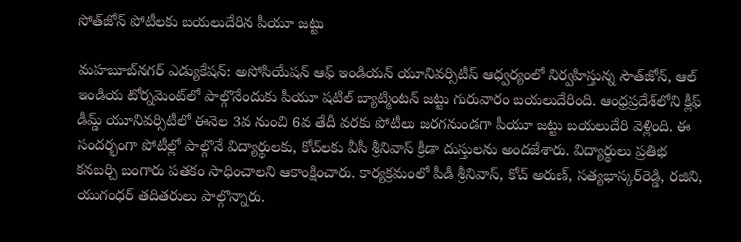సోత్‌జోన్‌ పోటీలకు బయలుదేరిన పీయూ జట్టు

మహబూబ్‌నగర్‌ ఎడ్యుకేషన్‌: అసోసియేషన్‌ ఆఫ్‌ ఇండియన్‌ యూనివర్సిటీస్‌ ఆధ్వర్యంలో నిర్వహిస్తున్న సౌత్‌జోన్‌, ఆల్‌ ఇండియ టోర్నమెంట్‌లో పాల్గొనేందుకు పీయూ షటిల్‌ బ్యాట్మింటన్‌ జట్టు గురువారం బయలుదేరింది. ఆంధ్రప్రదేశ్‌లోని క్లీఫ్‌ డీమ్డ్‌ యూనివర్సిటీలో ఈనెల 3వ నుంచి 6వ తేదీ వరకు పోటీలు జరగనుండగా పీయూ జట్టు బయలుదేరి వెళ్లింది. ఈ సందర్భంగా పోటీల్లో పాల్గొనే విద్యార్థులకు, కోచ్‌లకు వీసీ శ్రీనివాస్‌ క్రీడా దుస్తులను అందజేశారు. విద్యార్థులు ప్రతిభ కనబర్చి బంగారు పతకం సాధించాలని ఆకాంక్షించారు. కార్యక్రమంలో పీడీ శ్రీనివాస్‌, కోచ్‌ అరుణ్‌, సత్యభాస్కర్‌రెడ్డి, రజిని, యుగంధర్‌ తదితరులు పాల్గొన్నారు.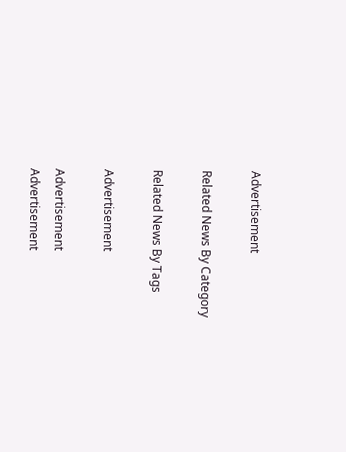Advertisement

Related News By Category

Related News By Tags

Advertisement

Advertisement
Advertisement